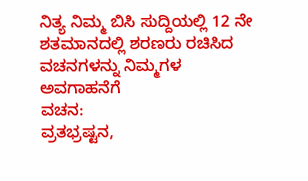ನಿತ್ಯ ನಿಮ್ಮ ಬಿಸಿ ಸುದ್ದಿಯಲ್ಲಿ 12 ನೇ ಶತಮಾನದಲ್ಲಿ ಶರಣರು ರಚಿಸಿದ ವಚನಗಳನ್ನು ನಿಮ್ಮಗಳ ಅವಗಾಹನೆಗೆ
ವಚನ:
ವ್ರತಭ್ರಷ್ಟನ,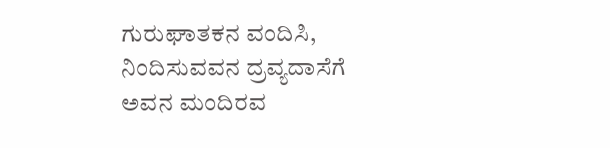ಗುರುಘಾತಕನ ವಂದಿಸಿ,
ನಿಂದಿಸುವವನ ದ್ರವ್ಯದಾಸೆಗೆ
ಅವನ ಮಂದಿರವ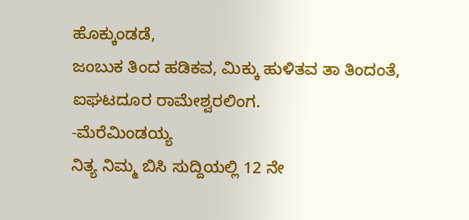ಹೊಕ್ಕುಂಡಡೆ,
ಜಂಬುಕ ತಿಂದ ಹಡಿಕವ, ಮಿಕ್ಕು ಹುಳಿತವ ತಾ ತಿಂದಂತೆ,
ಐಘಟದೂರ ರಾಮೇಶ್ವರಲಿಂಗ.
-ಮೆರೆಮಿಂಡಯ್ಯ
ನಿತ್ಯ ನಿಮ್ಮ ಬಿಸಿ ಸುದ್ದಿಯಲ್ಲಿ 12 ನೇ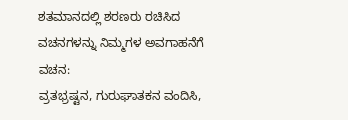ಶತಮಾನದಲ್ಲಿ ಶರಣರು ರಚಿಸಿದ ವಚನಗಳನ್ನು ನಿಮ್ಮಗಳ ಅವಗಾಹನೆಗೆ
ವಚನ:
ವ್ರತಭ್ರಷ್ಟನ, ಗುರುಘಾತಕನ ವಂದಿಸಿ,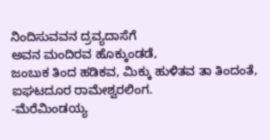ನಿಂದಿಸುವವನ ದ್ರವ್ಯದಾಸೆಗೆ
ಅವನ ಮಂದಿರವ ಹೊಕ್ಕುಂಡಡೆ,
ಜಂಬುಕ ತಿಂದ ಹಡಿಕವ, ಮಿಕ್ಕು ಹುಳಿತವ ತಾ ತಿಂದಂತೆ,
ಐಘಟದೂರ ರಾಮೇಶ್ವರಲಿಂಗ.
-ಮೆರೆಮಿಂಡಯ್ಯ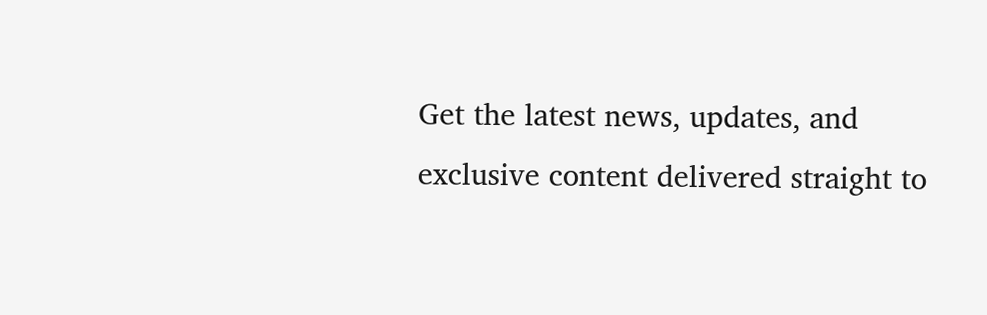Get the latest news, updates, and exclusive content delivered straight to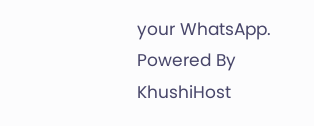your WhatsApp.
Powered By KhushiHost